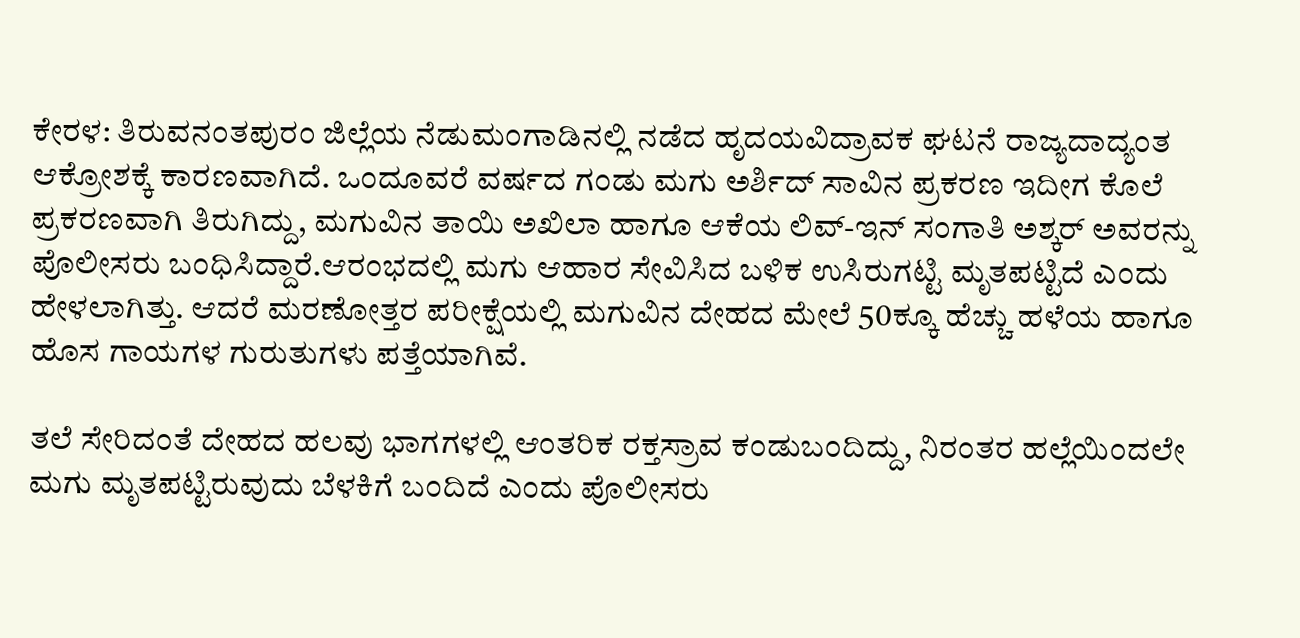ಕೇರಳ: ತಿರುವನಂತಪುರಂ ಜಿಲ್ಲೆಯ ನೆಡುಮಂಗಾಡಿನಲ್ಲಿ ನಡೆದ ಹೃದಯವಿದ್ರಾವಕ ಘಟನೆ ರಾಜ್ಯದಾದ್ಯಂತ ಆಕ್ರೋಶಕ್ಕೆ ಕಾರಣವಾಗಿದೆ. ಒಂದೂವರೆ ವರ್ಷದ ಗಂಡು ಮಗು ಅರ್ಶಿದ್ ಸಾವಿನ ಪ್ರಕರಣ ಇದೀಗ ಕೊಲೆ ಪ್ರಕರಣವಾಗಿ ತಿರುಗಿದ್ದು, ಮಗುವಿನ ತಾಯಿ ಅಖಿಲಾ ಹಾಗೂ ಆಕೆಯ ಲಿವ್-ಇನ್ ಸಂಗಾತಿ ಅಶ್ಕರ್ ಅವರನ್ನು ಪೊಲೀಸರು ಬಂಧಿಸಿದ್ದಾರೆ.ಆರಂಭದಲ್ಲಿ ಮಗು ಆಹಾರ ಸೇವಿಸಿದ ಬಳಿಕ ಉಸಿರುಗಟ್ಟಿ ಮೃತಪಟ್ಟಿದೆ ಎಂದು ಹೇಳಲಾಗಿತ್ತು. ಆದರೆ ಮರಣೋತ್ತರ ಪರೀಕ್ಷೆಯಲ್ಲಿ ಮಗುವಿನ ದೇಹದ ಮೇಲೆ 50ಕ್ಕೂ ಹೆಚ್ಚು ಹಳೆಯ ಹಾಗೂ ಹೊಸ ಗಾಯಗಳ ಗುರುತುಗಳು ಪತ್ತೆಯಾಗಿವೆ.

ತಲೆ ಸೇರಿದಂತೆ ದೇಹದ ಹಲವು ಭಾಗಗಳಲ್ಲಿ ಆಂತರಿಕ ರಕ್ತಸ್ರಾವ ಕಂಡುಬಂದಿದ್ದು, ನಿರಂತರ ಹಲ್ಲೆಯಿಂದಲೇ ಮಗು ಮೃತಪಟ್ಟಿರುವುದು ಬೆಳಕಿಗೆ ಬಂದಿದೆ ಎಂದು ಪೊಲೀಸರು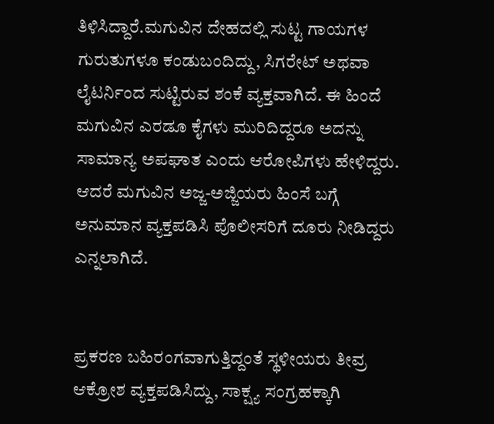ತಿಳಿಸಿದ್ದಾರೆ.ಮಗುವಿನ ದೇಹದಲ್ಲಿ ಸುಟ್ಟ ಗಾಯಗಳ ಗುರುತುಗಳೂ ಕಂಡುಬಂದಿದ್ದು, ಸಿಗರೇಟ್ ಅಥವಾ ಲೈಟರ್ನಿಂದ ಸುಟ್ಟಿರುವ ಶಂಕೆ ವ್ಯಕ್ತವಾಗಿದೆ. ಈ ಹಿಂದೆ ಮಗುವಿನ ಎರಡೂ ಕೈಗಳು ಮುರಿದಿದ್ದರೂ ಅದನ್ನು ಸಾಮಾನ್ಯ ಅಪಘಾತ ಎಂದು ಆರೋಪಿಗಳು ಹೇಳಿದ್ದರು. ಆದರೆ ಮಗುವಿನ ಅಜ್ಜ-ಅಜ್ಜಿಯರು ಹಿಂಸೆ ಬಗ್ಗೆ ಅನುಮಾನ ವ್ಯಕ್ತಪಡಿಸಿ ಪೊಲೀಸರಿಗೆ ದೂರು ನೀಡಿದ್ದರು ಎನ್ನಲಾಗಿದೆ.


ಪ್ರಕರಣ ಬಹಿರಂಗವಾಗುತ್ತಿದ್ದಂತೆ ಸ್ಥಳೀಯರು ತೀವ್ರ ಆಕ್ರೋಶ ವ್ಯಕ್ತಪಡಿಸಿದ್ದು, ಸಾಕ್ಷ್ಯ ಸಂಗ್ರಹಕ್ಕಾಗಿ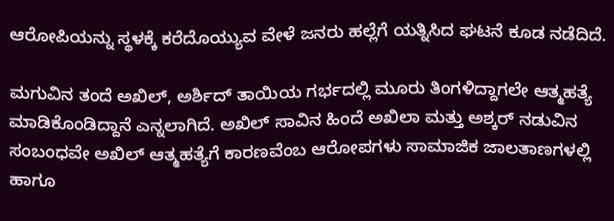ಆರೋಪಿಯನ್ನು ಸ್ಥಳಕ್ಕೆ ಕರೆದೊಯ್ಯುವ ವೇಳೆ ಜನರು ಹಲ್ಲೆಗೆ ಯತ್ನಿಸಿದ ಘಟನೆ ಕೂಡ ನಡೆದಿದೆ.

ಮಗುವಿನ ತಂದೆ ಅಖಿಲ್, ಅರ್ಶಿದ್ ತಾಯಿಯ ಗರ್ಭದಲ್ಲಿ ಮೂರು ತಿಂಗಳಿದ್ದಾಗಲೇ ಆತ್ಮಹತ್ಯೆ ಮಾಡಿಕೊಂಡಿದ್ದಾನೆ ಎನ್ನಲಾಗಿದೆ. ಅಖಿಲ್ ಸಾವಿನ ಹಿಂದೆ ಅಖಿಲಾ ಮತ್ತು ಅಶ್ಕರ್ ನಡುವಿನ ಸಂಬಂಧವೇ ಅಖಿಲ್ ಆತ್ಮಹತ್ಯೆಗೆ ಕಾರಣವೆಂಬ ಆರೋಪಗಳು ಸಾಮಾಜಿಕ ಜಾಲತಾಣಗಳಲ್ಲಿ ಹಾಗೂ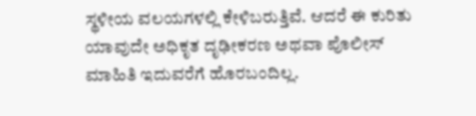ಸ್ಥಳೀಯ ವಲಯಗಳಲ್ಲಿ ಕೇಳಿಬರುತ್ತಿವೆ. ಆದರೆ ಈ ಕುರಿತು ಯಾವುದೇ ಅಧಿಕೃತ ದೃಢೀಕರಣ ಅಥವಾ ಪೊಲೀಸ್ ಮಾಹಿತಿ ಇದುವರೆಗೆ ಹೊರಬಂದಿಲ್ಲ.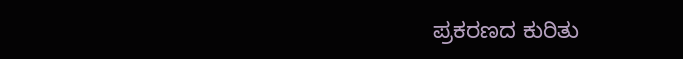ಪ್ರಕರಣದ ಕುರಿತು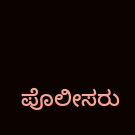ಪೊಲೀಸರು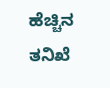ಹೆಚ್ಚಿನ ತನಿಖೆ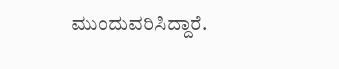ಮುಂದುವರಿಸಿದ್ದಾರೆ.